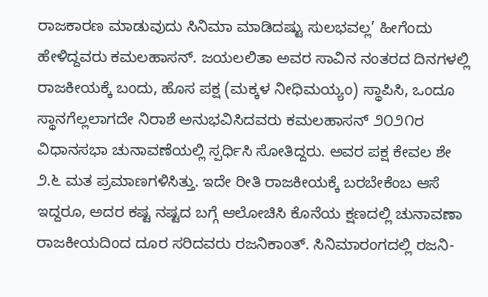ರಾಜಕಾರಣ ಮಾಡುವುದು ಸಿನಿಮಾ ಮಾಡಿದಷ್ಟು ಸುಲಭವಲ್ಲ’ ಹೀಗೆಂದು ಹೇಳಿದ್ದವರು ಕಮಲಹಾಸನ್. ಜಯಲಲಿತಾ ಅವರ ಸಾವಿನ ನಂತರದ ದಿನಗಳಲ್ಲಿ ರಾಜಕೀಯಕ್ಕೆ ಬಂದು, ಹೊಸ ಪಕ್ಷ (ಮಕ್ಕಳ ನೀಧಿಮಯ್ಯಂ) ಸ್ಥಾಪಿಸಿ, ಒಂದೂ ಸ್ಥಾನಗೆಲ್ಲಲಾಗದೇ ನಿರಾಶೆ ಅನುಭವಿಸಿದವರು ಕಮಲಹಾಸನ್ ೨೦೨೧ರ ವಿಧಾನಸಭಾ ಚುನಾವಣೆಯಲ್ಲಿ ಸ್ಪರ್ಧಿಸಿ ಸೋತಿದ್ದರು. ಅವರ ಪಕ್ಷ ಕೇವಲ ಶೇ ೨.೬ ಮತ ಪ್ರಮಾಣಗಳಿಸಿತ್ತು. ಇದೇ ರೀತಿ ರಾಜಕೀಯಕ್ಕೆ ಬರಬೇಕೆಂಬ ಆಸೆ ಇದ್ದರೂ, ಅದರ ಕಷ್ಟ ನಷ್ಟದ ಬಗ್ಗೆ ಆಲೋಚಿಸಿ ಕೊನೆಯ ಕ್ಷಣದಲ್ಲಿ ಚುನಾವಣಾ ರಾಜಕೀಯದಿಂದ ದೂರ ಸರಿದವರು ರಜನಿಕಾಂತ್. ಸಿನಿಮಾರಂಗದಲ್ಲಿ ರಜನಿ-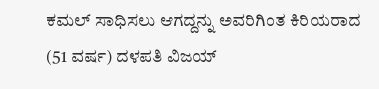ಕಮಲ್ ಸಾಧಿಸಲು ಆಗದ್ದನ್ನು ಅವರಿಗಿಂತ ಕಿರಿಯರಾದ (51 ವರ್ಷ) ದಳಪತಿ ವಿಜಯ್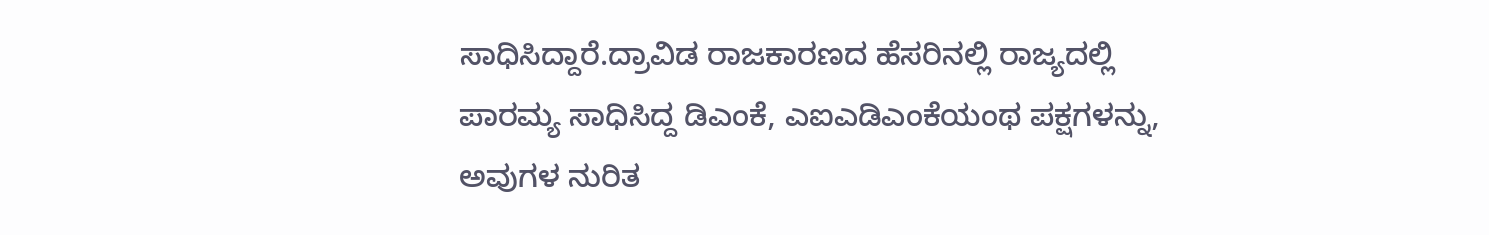ಸಾಧಿಸಿದ್ದಾರೆ.ದ್ರಾವಿಡ ರಾಜಕಾರಣದ ಹೆಸರಿನಲ್ಲಿ ರಾಜ್ಯದಲ್ಲಿ ಪಾರಮ್ಯ ಸಾಧಿಸಿದ್ದ ಡಿಎಂಕೆ, ಎಐಎಡಿಎಂಕೆಯಂಥ ಪಕ್ಷಗಳನ್ನು, ಅವುಗಳ ನುರಿತ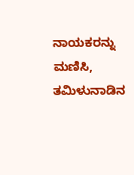ನಾಯಕರನ್ನು ಮಣಿಸಿ, ತಮಿಳುನಾಡಿನ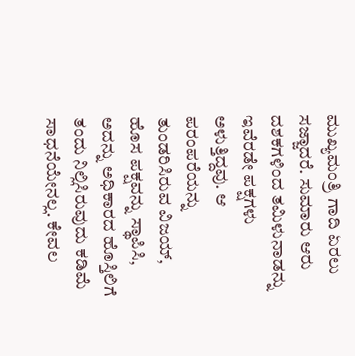ಮುಖ್ಯಮಂತ್ರಿ ಗಾದಿ ಏರಲು ಸಜ್ಜಾದರೆ. ಸುಮಾರು ಆರು ದಶಕಗಳಿಂದ ತಮಿಳುನಾಡನ್ನು ಇವೆರಡೇ ಪಕ್ಷಗಳು ಅಳುತ್ತಿದ್ದವು. ಆ ಪರಂಪರೆಯನ್ನು ತುಂಡರಿಸಿರುವ ವಿಜಯ್, ಹೊಸ ಪಕ್ಷವನ್ನು ಸ್ಥಾಪಿಸಿ, ಅದನ್ನು ಅಧಿಕಾರದ ಹೊಸ್ತಿಲಿಗೆ ತಂದು ನಿಲ್ಲಿಸಿರುವುದು ಕಡಿಮೆ ಸಾಧನೆಯೇನಲ್ಲ. ಕೇವಲ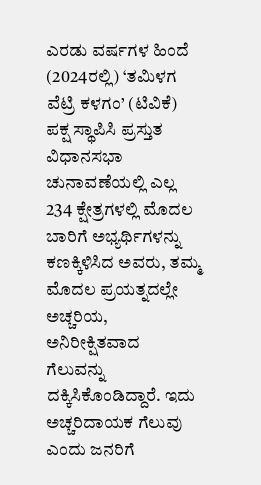ಎರಡು ವರ್ಷಗಳ ಹಿಂದೆ (2024ರಲ್ಲಿ) ‘ತಮಿಳಗ ವೆಟ್ರಿ ಕಳಗಂ’ (ಟಿವಿಕೆ) ಪಕ್ಷ ಸ್ಥಾಪಿಸಿ ಪ್ರಸ್ತುತ ವಿಧಾನಸಭಾ ಚುನಾವಣೆಯಲ್ಲಿ ಎಲ್ಲ 234 ಕ್ಷೇತ್ರಗಳಲ್ಲಿ ಮೊದಲ ಬಾರಿಗೆ ಅಭ್ಯರ್ಥಿಗಳನ್ನು ಕಣಕ್ಕಿಳಿಸಿದ ಅವರು, ತಮ್ಮ ಮೊದಲ ಪ್ರಯತ್ನದಲ್ಲೇ ಅಚ್ಚರಿಯ, ಅನಿರೀಕ್ಷಿತವಾದ ಗೆಲುವನ್ನು ದಕ್ಕಿಸಿಕೊಂಡಿದ್ದಾರೆ. ಇದು ಅಚ್ಚರಿದಾಯಕ ಗೆಲುವು ಎಂದು ಜನರಿಗೆ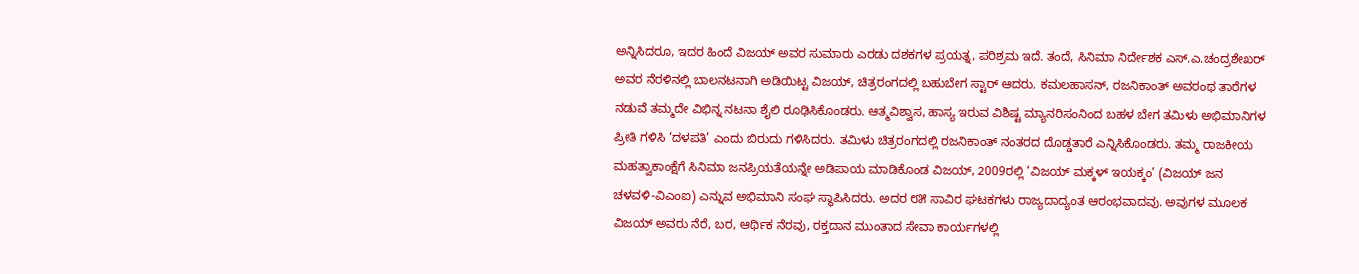ಅನ್ನಿಸಿದರೂ, ಇದರ ಹಿಂದೆ ವಿಜಯ್ ಅವರ ಸುಮಾರು ಎರಡು ದಶಕಗಳ ಪ್ರಯತ್ನ, ಪರಿಶ್ರಮ ಇದೆ. ತಂದೆ, ಸಿನಿಮಾ ನಿರ್ದೇಶಕ ಎಸ್.ಎ.ಚಂದ್ರಶೇಖರ್ ಅವರ ನೆರಳಿನಲ್ಲಿ ಬಾಲನಟನಾಗಿ ಅಡಿಯಿಟ್ಟ ವಿಜಯ್, ಚಿತ್ರರಂಗದಲ್ಲಿ ಬಹುಬೇಗ ಸ್ಟಾರ್ ಆದರು. ಕಮಲಹಾಸನ್, ರಜನಿಕಾಂತ್ ಅವರಂಥ ತಾರೆಗಳ ನಡುವೆ ತಮ್ಮದೇ ವಿಭಿನ್ನ ನಟನಾ ಶೈಲಿ ರೂಢಿಸಿಕೊಂಡರು. ಆತ್ಮವಿಶ್ವಾಸ, ಹಾಸ್ಯ ಇರುವ ವಿಶಿಷ್ಟ ಮ್ಯಾನರಿಸಂನಿಂದ ಬಹಳ ಬೇಗ ತಮಿಳು ಅಭಿಮಾನಿಗಳ ಪ್ರೀತಿ ಗಳಿಸಿ ‘ದಳಪತಿ’ ಎಂದು ಬಿರುದು ಗಳಿಸಿದರು. ತಮಿಳು ಚಿತ್ರರಂಗದಲ್ಲಿ ರಜನಿಕಾಂತ್ ನಂತರದ ದೊಡ್ಡತಾರೆ ಎನ್ನಿಸಿಕೊಂಡರು. ತಮ್ಮ ರಾಜಕೀಯ ಮಹತ್ವಾಕಾಂಕ್ಷೆಗೆ ಸಿನಿಮಾ ಜನಪ್ರಿಯತೆಯನ್ನೇ ಅಡಿಪಾಯ ಮಾಡಿಕೊಂಡ ವಿಜಯ್, 2009ರಲ್ಲಿ ‘ವಿಜಯ್ ಮಕ್ಕಳ್ ಇಯಕ್ಕಂ’ (ವಿಜಯ್ ಜನ ಚಳವಳಿ-ವಿಎಂಐ) ಎನ್ನುವ ಅಭಿಮಾನಿ ಸಂಘ ಸ್ಥಾಪಿಸಿದರು. ಅದರ ೮೫ ಸಾವಿರ ಘಟಕಗಳು ರಾಜ್ಯದಾದ್ಯಂತ ಆರಂಭವಾದವು. ಅವುಗಳ ಮೂಲಕ ವಿಜಯ್ ಅವರು ನೆರೆ, ಬರ, ಆರ್ಥಿಕ ನೆರವು, ರಕ್ತದಾನ ಮುಂತಾದ ಸೇವಾ ಕಾರ್ಯಗಳಲ್ಲಿ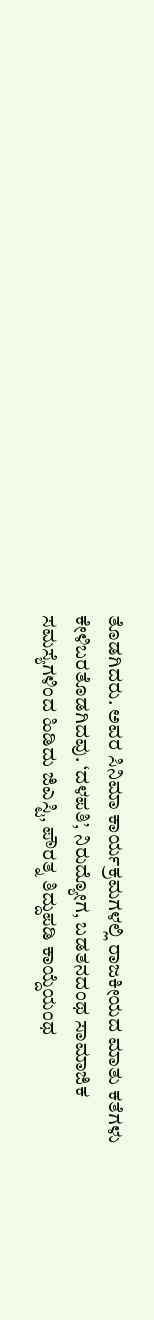ತೊಡಗಿದರು. ಅವರ ಸಿನಿಮಾ ಕಾರ್ಯಕ್ರಮಗಳಲ್ಲಿ ರಾಜಕೀಯದ ಮಾತು ಕತೆಗಳು ಕೇಳಿಬರತೊಡಗಿದವು. ‘ದಳಪತಿ’, ನಿರುದ್ಯೋಗ, ಬಡತನದಂಥ ಸಾಮಾಜಿಕ ಸಮಸ್ಯೆಗಳಿಂದ ಹಿಡಿದು ಜಿಎಸ್ಟಿ, ಪೌರತ್ನ ತಿದ್ದುಪಡಿ ಕಾಯ್ದೆಯಂಥ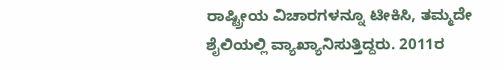ರಾಷ್ಟ್ರೀಯ ವಿಚಾರಗಳನ್ನೂ ಟೀಕಿಸಿ, ತಮ್ಮದೇ ಶೈಲಿಯಲ್ಲಿ ವ್ಯಾಖ್ಯಾನಿಸುತ್ತಿದ್ದರು. 2011ರ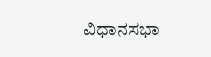ವಿಧಾನಸಭಾ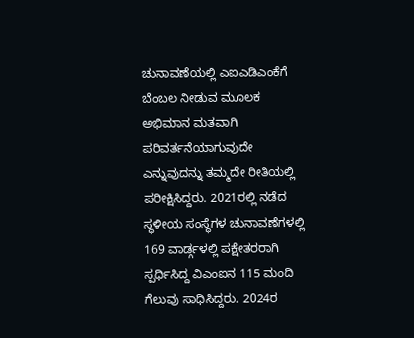ಚುನಾವಣೆಯಲ್ಲಿ ಎಐಎಡಿಎಂಕೆಗೆ ಬೆಂಬಲ ನೀಡುವ ಮೂಲಕ ಅಭಿಮಾನ ಮತವಾಗಿ ಪರಿವರ್ತನೆಯಾಗುವುದೇ ಎನ್ನುವುದನ್ನು ತಮ್ಮದೇ ರೀತಿಯಲ್ಲಿ ಪರೀಕ್ಷಿಸಿದ್ದರು. 2021ರಲ್ಲಿ ನಡೆದ ಸ್ಥಳೀಯ ಸಂಸ್ಥೆಗಳ ಚುನಾವಣೆಗಳಲ್ಲಿ 169 ವಾರ್ಡ್ಗಳಲ್ಲಿ ಪಕ್ಷೇತರರಾಗಿ ಸ್ಪರ್ಧಿಸಿದ್ದ ವಿಎಂಐನ 115 ಮಂದಿ ಗೆಲುವು ಸಾಧಿಸಿದ್ದರು. 2024ರ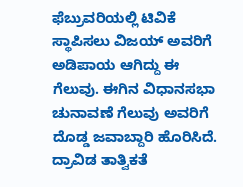ಫೆಬ್ರುವರಿಯಲ್ಲಿ ಟಿವಿಕೆ ಸ್ಥಾಪಿಸಲು ವಿಜಯ್ ಅವರಿಗೆ ಅಡಿಪಾಯ ಆಗಿದ್ದು ಈ ಗೆಲುವು. ಈಗಿನ ವಿಧಾನಸಭಾ ಚುನಾವಣೆ ಗೆಲುವು ಅವರಿಗೆ ದೊಡ್ಡ ಜವಾಬ್ದಾರಿ ಹೊರಿಸಿದೆ. ದ್ರಾವಿಡ ತಾತ್ವಿಕತೆ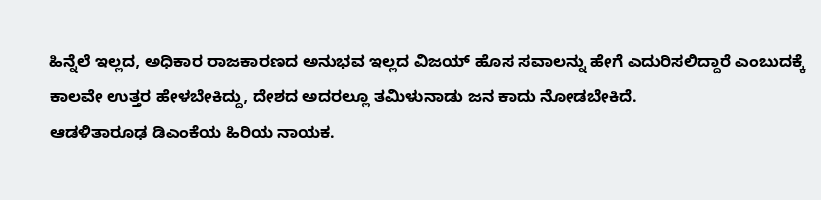ಹಿನ್ನೆಲೆ ಇಲ್ಲದ, ಅಧಿಕಾರ ರಾಜಕಾರಣದ ಅನುಭವ ಇಲ್ಲದ ವಿಜಯ್ ಹೊಸ ಸವಾಲನ್ನು ಹೇಗೆ ಎದುರಿಸಲಿದ್ದಾರೆ ಎಂಬುದಕ್ಕೆ ಕಾಲವೇ ಉತ್ತರ ಹೇಳಬೇಕಿದ್ದು, ದೇಶದ ಅದರಲ್ಲೂ ತಮಿಳುನಾಡು ಜನ ಕಾದು ನೋಡಬೇಕಿದೆ.
ಆಡಳಿತಾರೂಢ ಡಿಎಂಕೆಯ ಹಿರಿಯ ನಾಯಕ.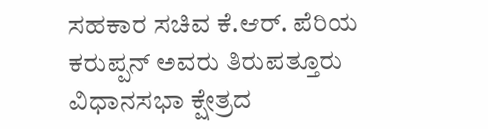ಸಹಕಾರ ಸಚಿವ ಕೆ.ಆರ್. ಪೆರಿಯ ಕರುಪ್ಪನ್ ಅವರು ತಿರುಪತ್ತೂರು ವಿಧಾನಸಭಾ ಕ್ಷೇತ್ರದ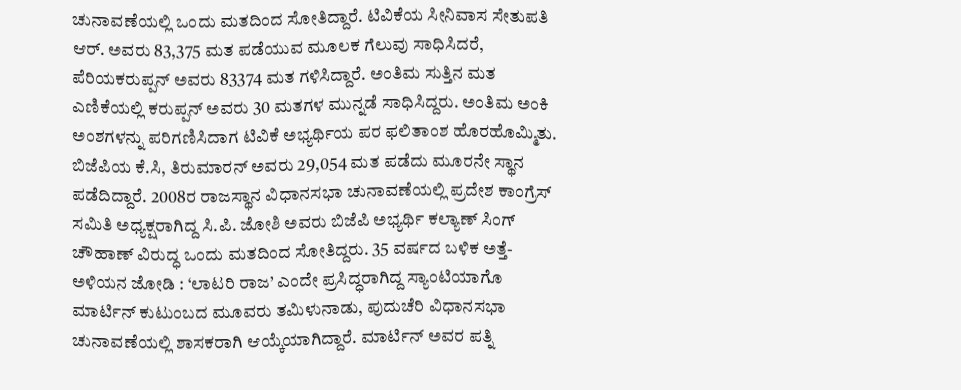ಚುನಾವಣೆಯಲ್ಲಿ ಒಂದು ಮತದಿಂದ ಸೋತಿದ್ದಾರೆ. ಟಿವಿಕೆಯ ಸೀನಿವಾಸ ಸೇತುಪತಿ ಆರ್. ಅವರು 83,375 ಮತ ಪಡೆಯುವ ಮೂಲಕ ಗೆಲುವು ಸಾಧಿಸಿದರೆ, ಪೆರಿಯಕರುಪ್ಪನ್ ಅವರು 83374 ಮತ ಗಳಿಸಿದ್ದಾರೆ. ಅಂತಿಮ ಸುತ್ತಿನ ಮತ ಎಣಿಕೆಯಲ್ಲಿ ಕರುಪ್ಪನ್ ಅವರು 30 ಮತಗಳ ಮುನ್ನಡೆ ಸಾಧಿಸಿದ್ದರು. ಅಂತಿಮ ಅಂಕಿ ಅಂಶಗಳನ್ನು ಪರಿಗಣಿಸಿದಾಗ ಟಿವಿಕೆ ಅಭ್ಯರ್ಥಿಯ ಪರ ಫಲಿತಾಂಶ ಹೊರಹೊಮ್ಮಿತು. ಬಿಜೆಪಿಯ ಕೆ.ಸಿ, ತಿರುಮಾರನ್ ಅವರು 29,054 ಮತ ಪಡೆದು ಮೂರನೇ ಸ್ಥಾನ ಪಡೆದಿದ್ದಾರೆ. 2008ರ ರಾಜಸ್ಥಾನ ವಿಧಾನಸಭಾ ಚುನಾವಣೆಯಲ್ಲಿ ಪ್ರದೇಶ ಕಾಂಗ್ರೆಸ್ ಸಮಿತಿ ಅಧ್ಯಕ್ಷರಾಗಿದ್ದ ಸಿ.ಪಿ. ಜೋಶಿ ಅವರು ಬಿಜೆಪಿ ಅಭ್ಯರ್ಥಿ ಕಲ್ಯಾಣ್ ಸಿಂಗ್ ಚೌಹಾಣ್ ವಿರುದ್ಧ ಒಂದು ಮತದಿಂದ ಸೋತಿದ್ದರು. 35 ವರ್ಷದ ಬಳಿಕ ಅತ್ತೆ-ಅಳಿಯನ ಜೋಡಿ : ‘ಲಾಟರಿ ರಾಜ’ ಎಂದೇ ಪ್ರಸಿದ್ಧರಾಗಿದ್ದ ಸ್ಯಾಂಟಿಯಾಗೊ ಮಾರ್ಟಿನ್ ಕುಟುಂಬದ ಮೂವರು ತಮಿಳುನಾಡು, ಪುದುಚೆರಿ ವಿಧಾನಸಭಾ ಚುನಾವಣೆಯಲ್ಲಿ ಶಾಸಕರಾಗಿ ಆಯ್ಕೆಯಾಗಿದ್ದಾರೆ. ಮಾರ್ಟಿನ್ ಅವರ ಪತ್ನಿ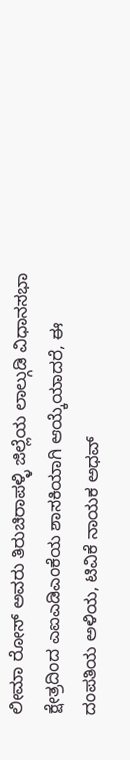ಲೀಮಾ ರೋಸ್ ಅವರು ತಿರುಚಿರಾಪಳ್ಳಿ ಜಿಲ್ಲೆಯ ಲಾಲ್ಗುಡಿ ವಿಧಾನಸಭಾ ಕ್ಷೇತ್ರದಿಂದ ಎಐಎಡಿಎಂಕೆಯ ಶಾಸಕಿಯಾಗಿ ಆಯ್ಕೆಯಾದರೆ, ಈ ದಂಪತಿಯ ಅಳಿಯ, ಟಿವಿಕೆ ನಾಯಕ ಅಧವ್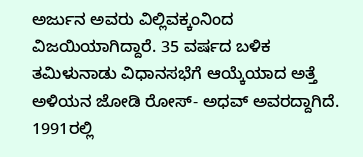ಅರ್ಜುನ ಅವರು ವಿಲ್ಲಿವಕ್ಕಂನಿಂದ ವಿಜಯಿಯಾಗಿದ್ದಾರೆ. 35 ವರ್ಷದ ಬಳಿಕ ತಮಿಳುನಾಡು ವಿಧಾನಸಭೆಗೆ ಆಯ್ಕೆಯಾದ ಅತ್ತೆ ಅಳಿಯನ ಜೋಡಿ ರೋಸ್- ಅಧವ್ ಅವರದ್ದಾಗಿದೆ. 1991ರಲ್ಲಿ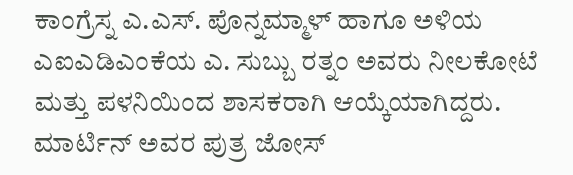ಕಾಂಗ್ರೆಸ್ನ ಎ.ಎಸ್. ಪೊನ್ನಮ್ಮಾಳ್ ಹಾಗೂ ಅಳಿಯ ಎಐಎಡಿಎಂಕೆಯ ಎ. ಸುಬ್ಬು ರತ್ನಂ ಅವರು ನೀಲಕೋಟೆ ಮತ್ತು ಪಳನಿಯಿಂದ ಶಾಸಕರಾಗಿ ಆಯ್ಕೆಯಾಗಿದ್ದರು. ಮಾರ್ಟಿನ್ ಅವರ ಪುತ್ರ ಜೋಸ್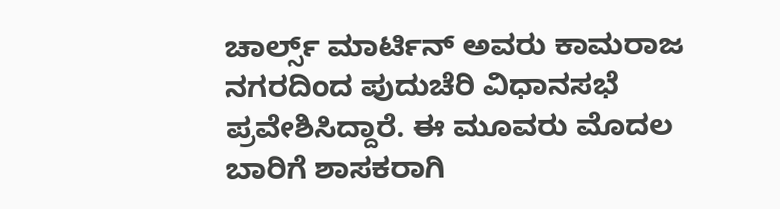ಚಾರ್ಲ್ಸ್ ಮಾರ್ಟಿನ್ ಅವರು ಕಾಮರಾಜ ನಗರದಿಂದ ಪುದುಚೆರಿ ವಿಧಾನಸಭೆ ಪ್ರವೇಶಿಸಿದ್ದಾರೆ. ಈ ಮೂವರು ಮೊದಲ ಬಾರಿಗೆ ಶಾಸಕರಾಗಿ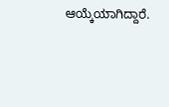ಆಯ್ಕೆಯಾಗಿದ್ದಾರೆ.